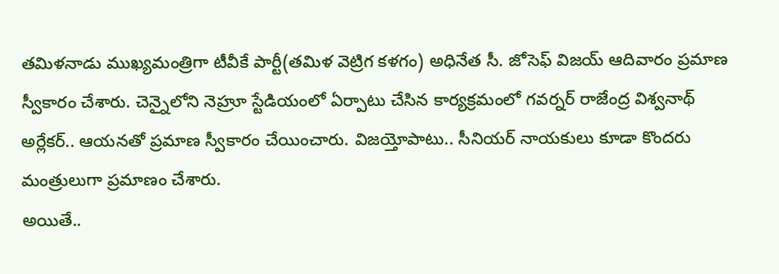తమిళనాడు ముఖ్యమంత్రిగా టీవీకే పార్టీ(తమిళ వెట్రిగ కళగం) అధినేత సీ. జోసెఫ్ విజయ్ ఆదివారం ప్రమాణ స్వీకారం చేశారు. చెన్నైలోని నెహ్రూ స్టేడియంలో ఏర్పాటు చేసిన కార్యక్రమంలో గవర్నర్ రాజేంద్ర విశ్వనాథ్ అర్లేకర్.. ఆయనతో ప్రమాణ స్వీకారం చేయించారు. విజయ్తోపాటు.. సీనియర్ నాయకులు కూడా కొందరు మంత్రులుగా ప్రమాణం చేశారు.
అయితే..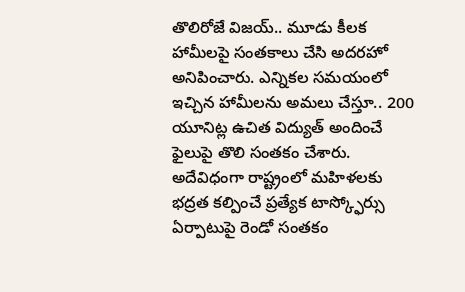తొలిరోజే విజయ్.. మూడు కీలక హామీలపై సంతకాలు చేసి అదరహో అనిపించారు. ఎన్నికల సమయంలో ఇచ్చిన హామీలను అమలు చేస్తూ.. 200 యూనిట్ల ఉచిత విద్యుత్ అందించే ఫైలుపై తొలి సంతకం చేశారు. అదేవిధంగా రాష్ట్రంలో మహిళలకు భద్రత కల్పించే ప్రత్యేక టాస్క్ఫోర్సు ఏర్పాటుపై రెండో సంతకం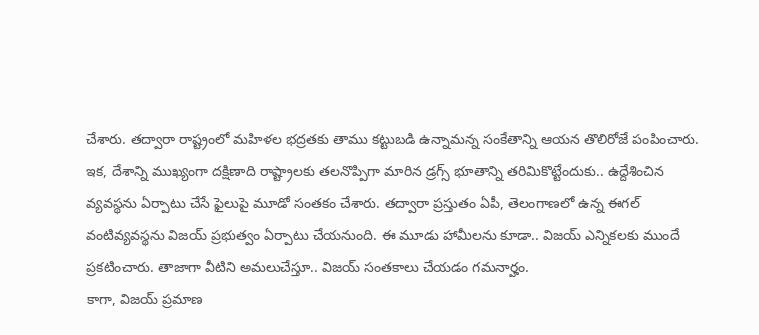చేశారు. తద్వారా రాష్ట్రంలో మహిళల భద్రతకు తాము కట్టుబడి ఉన్నామన్న సంకేతాన్ని ఆయన తొలిరోజే పంపించారు.
ఇక, దేశాన్ని ముఖ్యంగా దక్షిణాది రాష్ట్రాలకు తలనొప్పిగా మారిన డ్రగ్స్ భూతాన్ని తరిమికొట్టేందుకు.. ఉద్దేశించిన వ్యవస్థను ఏర్పాటు చేసే ఫైలుపై మూడో సంతకం చేశారు. తద్వారా ప్రస్తుతం ఏపీ, తెలంగాణలో ఉన్న ఈగల్ వంటివ్యవస్థను విజయ్ ప్రభుత్వం ఏర్పాటు చేయనుంది. ఈ మూడు హామీలను కూడా.. విజయ్ ఎన్నికలకు ముందే ప్రకటించారు. తాజాగా వీటిని అమలుచేస్తూ.. విజయ్ సంతకాలు చేయడం గమనార్హం.
కాగా, విజయ్ ప్రమాణ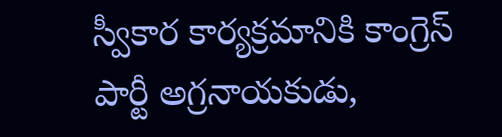స్వీకార కార్యక్రమానికి కాంగ్రెస్ పార్టీ అగ్రనాయకుడు,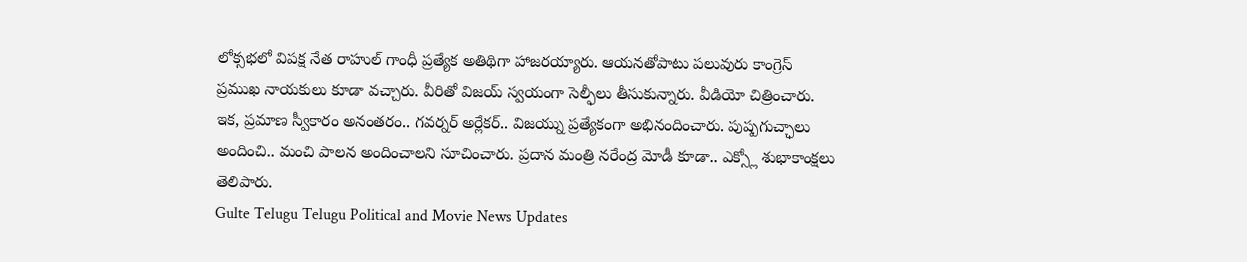లోక్సభలో విపక్ష నేత రాహుల్ గాంధీ ప్రత్యేక అతిథిగా హాజరయ్యారు. ఆయనతోపాటు పలువురు కాంగ్రెస్ ప్రముఖ నాయకులు కూడా వచ్చారు. వీరితో విజయ్ స్వయంగా సెల్ఫీలు తీసుకున్నారు. వీడియో చిత్రించారు. ఇక, ప్రమాణ స్వీకారం అనంతరం.. గవర్నర్ అర్లేకర్.. విజయ్ను ప్రత్యేకంగా అభినందించారు. పుష్పగుచ్ఛాలు అందించి.. మంచి పాలన అందించాలని సూచించారు. ప్రదాన మంత్రి నరేంద్ర మోడీ కూడా.. ఎక్స్లో శుభాకాంక్షలు తెలిపారు.
Gulte Telugu Telugu Political and Movie News Updates